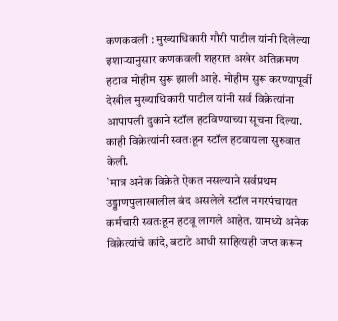कणकवली : मुख्याधिकारी गौरी पाटील यांनी दिलेल्या इशाऱ्यानुसार कणकवली शहरात अखेर अतिक्रमण हटाव मोहीम सुरू झाली आहे. मोहीम सुरू करण्यापूर्वी देखील मुख्याधिकारी पाटील यांनी सर्व विक्रेत्यांना आपापली दुकाने स्टॉल हटविण्याच्या सूचना दिल्या. काही विक्रेत्यांनी स्वतःहून स्टॉल हटवायला सुरुवात केली.
`मात्र अनेक विक्रेते ऐकत नसल्याने सर्वप्रथम उड्डाणपुलाखालील बंद असलेले स्टॉल नगरपंचायत कर्मचारी स्वतःहून हटवू लागले आहेत. यामध्ये अनेक विक्रेत्यांचे कांदे, बटाटे आधी साहित्यही जप्त करून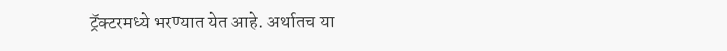ट्रॅक्टरमध्ये भरण्यात येत आहे. अर्थातच या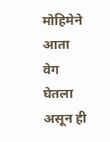मोहिमेने आता वेग घेतला असून ही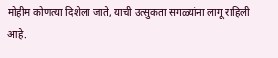मोहीम कोणत्या दिशेला जाते, याची उत्सुकता सगळ्यांना लागू राहिली आहे.